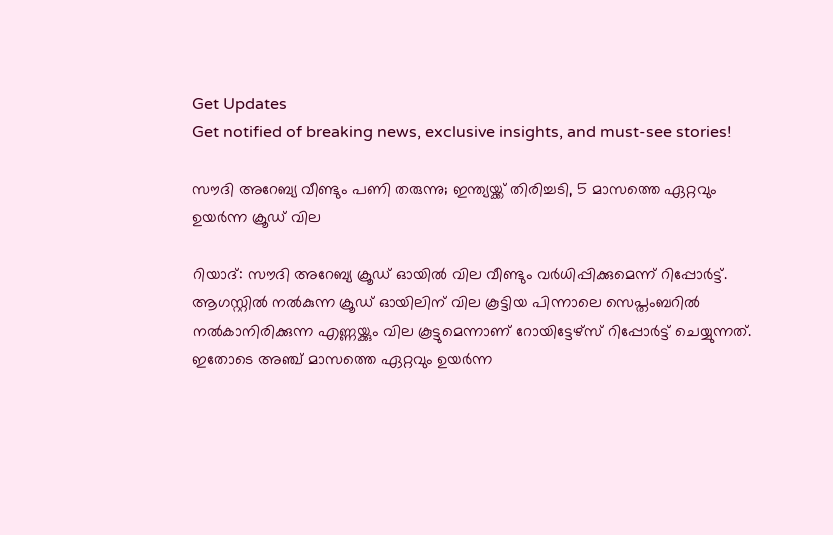Get Updates
Get notified of breaking news, exclusive insights, and must-see stories!

സൗദി അറേബ്യ വീണ്ടും പണി തരുന്നു; ഇന്ത്യയ്ക്ക് തിരിച്ചടി, 5 മാസത്തെ ഏറ്റവും ഉയര്‍ന്ന ക്രൂഡ് വില

റിയാദ്: സൗദി അറേബ്യ ക്രൂഡ് ഓയില്‍ വില വീണ്ടും വര്‍ധിപ്പിക്കുമെന്ന് റിപ്പോര്‍ട്ട്. ആഗസ്റ്റില്‍ നല്‍കുന്ന ക്രൂഡ് ഓയിലിന് വില കൂട്ടിയ പിന്നാലെ സെപ്തംബറില്‍ നല്‍കാനിരിക്കുന്ന എണ്ണയ്ക്കും വില കൂട്ടുമെന്നാണ് റോയിട്ടേഴ്‌സ് റിപ്പോര്‍ട്ട് ചെയ്യുന്നത്. ഇതോടെ അഞ്ച് മാസത്തെ ഏറ്റവും ഉയര്‍ന്ന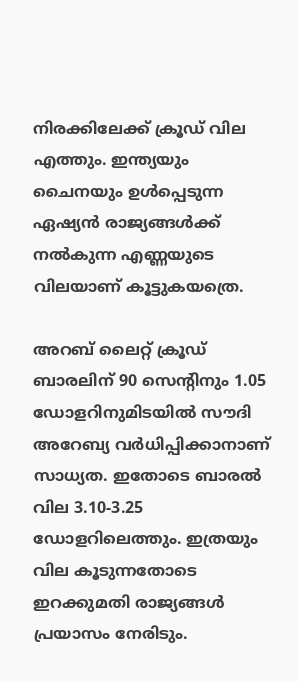നിരക്കിലേക്ക് ക്രൂഡ് വില എത്തും. ഇന്ത്യയും ചൈനയും ഉള്‍പ്പെടുന്ന ഏഷ്യന്‍ രാജ്യങ്ങള്‍ക്ക് നല്‍കുന്ന എണ്ണയുടെ വിലയാണ് കൂട്ടുകയത്രെ.

അറബ് ലൈറ്റ് ക്രൂഡ് ബാരലിന് 90 സെന്റിനും 1.05 ഡോളറിനുമിടയില്‍ സൗദി അറേബ്യ വര്‍ധിപ്പിക്കാനാണ് സാധ്യത. ഇതോടെ ബാരല്‍ വില 3.10-3.25 ഡോളറിലെത്തും. ഇത്രയും വില കൂടുന്നതോടെ ഇറക്കുമതി രാജ്യങ്ങള്‍ പ്രയാസം നേരിടും.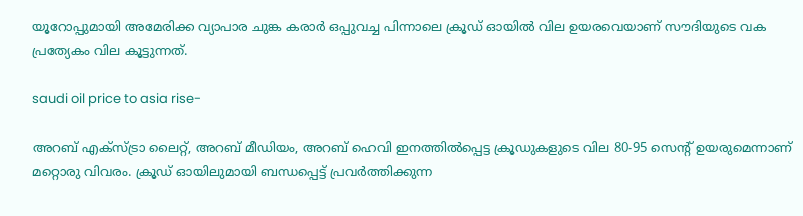യൂറോപ്പുമായി അമേരിക്ക വ്യാപാര ചുങ്ക കരാര്‍ ഒപ്പുവച്ച പിന്നാലെ ക്രൂഡ് ഓയില്‍ വില ഉയരവെയാണ് സൗദിയുടെ വക പ്രത്യേകം വില കൂട്ടുന്നത്.

saudi oil price to asia rise-

അറബ് എക്‌സ്ട്രാ ലൈറ്റ്, അറബ് മീഡിയം, അറബ് ഹെവി ഇനത്തില്‍പ്പെട്ട ക്രൂഡുകളുടെ വില 80-95 സെന്റ് ഉയരുമെന്നാണ് മറ്റൊരു വിവരം. ക്രൂഡ് ഓയിലുമായി ബന്ധപ്പെട്ട് പ്രവര്‍ത്തിക്കുന്ന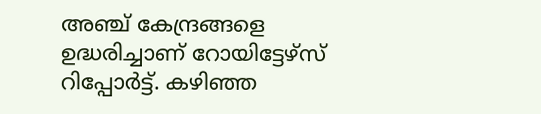അഞ്ച് കേന്ദ്രങ്ങളെ ഉദ്ധരിച്ചാണ് റോയിട്ടേഴ്‌സ് റിപ്പോര്‍ട്ട്. കഴിഞ്ഞ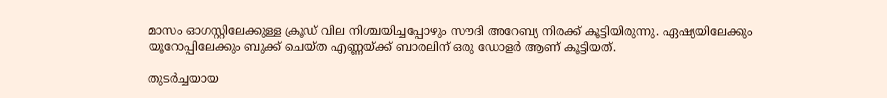മാസം ഓഗസ്റ്റിലേക്കുള്ള ക്രൂഡ് വില നിശ്ചയിച്ചപ്പോഴും സൗദി അറേബ്യ നിരക്ക് കൂട്ടിയിരുന്നു. ഏഷ്യയിലേക്കും യൂറോപ്പിലേക്കും ബുക്ക് ചെയ്ത എണ്ണയ്ക്ക് ബാരലിന് ഒരു ഡോളര്‍ ആണ് കൂട്ടിയത്.

തുടര്‍ച്ചയായ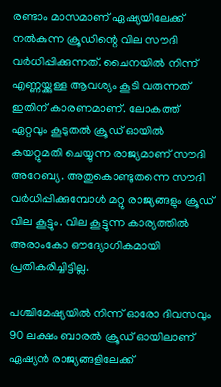രണ്ടാം മാസമാണ് ഏഷ്യയിലേക്ക് നല്‍കുന്ന ക്രൂഡിന്റെ വില സൗദി വര്‍ധിപ്പിക്കുന്നത്. ചൈനയില്‍ നിന്ന് എണ്ണയ്ക്കുള്ള ആവശ്യം കൂടി വരുന്നത് ഇതിന് കാരണമാണ്. ലോകത്ത് ഏറ്റവും കൂടുതല്‍ ക്രൂഡ് ഓയില്‍ കയറ്റുമതി ചെയ്യുന്ന രാജ്യമാണ് സൗദി അറേബ്യ. അതുകൊണ്ടുതന്നെ സൗദി വര്‍ധിപ്പിക്കുമ്പോള്‍ മറ്റു രാജ്യങ്ങളും ക്രൂഡ് വില കൂട്ടും. വില കൂട്ടുന്ന കാര്യത്തില്‍ അരാംകോ ഔദ്യോഗികമായി പ്രതികരിച്ചിട്ടില്ല.

പശ്ചിമേഷ്യയില്‍ നിന്ന് ഓരോ ദിവസവും 90 ലക്ഷം ബാരല്‍ ക്രൂഡ് ഓയിലാണ് ഏഷ്യന്‍ രാജ്യങ്ങളിലേക്ക്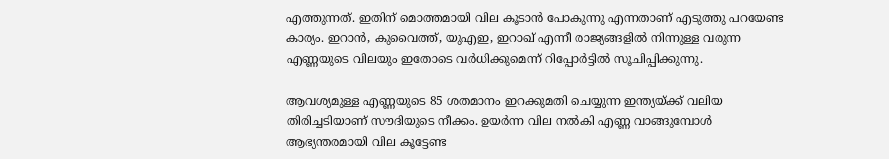എത്തുന്നത്. ഇതിന് മൊത്തമായി വില കൂടാന്‍ പോകുന്നു എന്നതാണ് എടുത്തു പറയേണ്ട കാര്യം. ഇറാന്‍, കുവൈത്ത്, യുഎഇ, ഇറാഖ് എന്നീ രാജ്യങ്ങളില്‍ നിന്നുള്ള വരുന്ന എണ്ണയുടെ വിലയും ഇതോടെ വര്‍ധിക്കുമെന്ന് റിപ്പോര്‍ട്ടില്‍ സൂചിപ്പിക്കുന്നു.

ആവശ്യമുള്ള എണ്ണയുടെ 85 ശതമാനം ഇറക്കുമതി ചെയ്യുന്ന ഇന്ത്യയ്ക്ക് വലിയ തിരിച്ചടിയാണ് സൗദിയുടെ നീക്കം. ഉയര്‍ന്ന വില നല്‍കി എണ്ണ വാങ്ങുമ്പോള്‍ ആഭ്യന്തരമായി വില കൂട്ടേണ്ട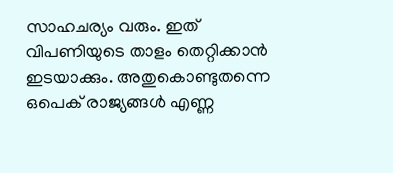സാഹചര്യം വരും. ഇത് വിപണിയുടെ താളം തെറ്റിക്കാന്‍ ഇടയാക്കും. അതുകൊണ്ടുതന്നെ ഒപെക് രാജ്യങ്ങള്‍ എണ്ണ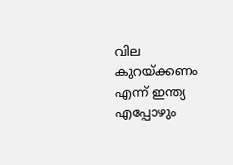വില കുറയ്ക്കണം എന്ന് ഇന്ത്യ എപ്പോഴും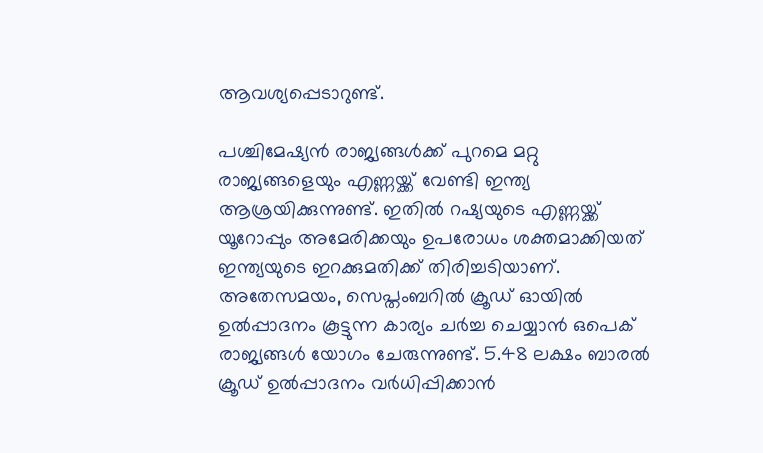ആവശ്യപ്പെടാറുണ്ട്.

പശ്ചിമേഷ്യന്‍ രാജ്യങ്ങള്‍ക്ക് പുറമെ മറ്റു രാജ്യങ്ങളെയും എണ്ണയ്ക്ക് വേണ്ടി ഇന്ത്യ ആശ്രയിക്കുന്നുണ്ട്. ഇതില്‍ റഷ്യയുടെ എണ്ണയ്ക്ക് യൂറോപ്പും അമേരിക്കയും ഉപരോധം ശക്തമാക്കിയത് ഇന്ത്യയുടെ ഇറക്കുമതിക്ക് തിരിച്ചടിയാണ്. അതേസമയം, സെപ്തംബറില്‍ ക്രൂഡ് ഓയില്‍ ഉല്‍പ്പാദനം കൂട്ടുന്ന കാര്യം ചര്‍ച്ച ചെയ്യാന്‍ ഒപെക് രാജ്യങ്ങള്‍ യോഗം ചേരുന്നുണ്ട്. 5.48 ലക്ഷം ബാരല്‍ ക്രൂഡ് ഉല്‍പ്പാദനം വര്‍ധിപ്പിക്കാന്‍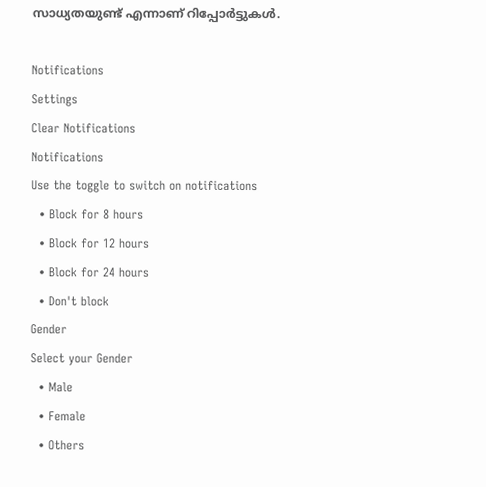സാധ്യതയുണ്ട് എന്നാണ് റിപ്പോര്‍ട്ടുകള്‍.

Notifications
Settings
Clear Notifications
Notifications
Use the toggle to switch on notifications
  • Block for 8 hours
  • Block for 12 hours
  • Block for 24 hours
  • Don't block
Gender
Select your Gender
  • Male
  • Female
  • Others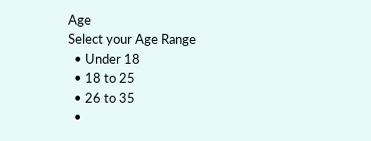Age
Select your Age Range
  • Under 18
  • 18 to 25
  • 26 to 35
  •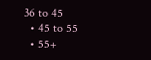36 to 45
  • 45 to 55
  • 55+